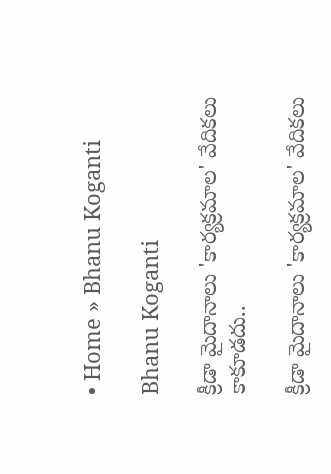• Home » Bhanu Koganti

Bhanu Koganti

క్రీడా మైదానాలు 'కార్యక్రమాల' వేదికలు కాకూడదు..

క్రీడా మైదానాలు 'కార్యక్రమాల' వేదికలు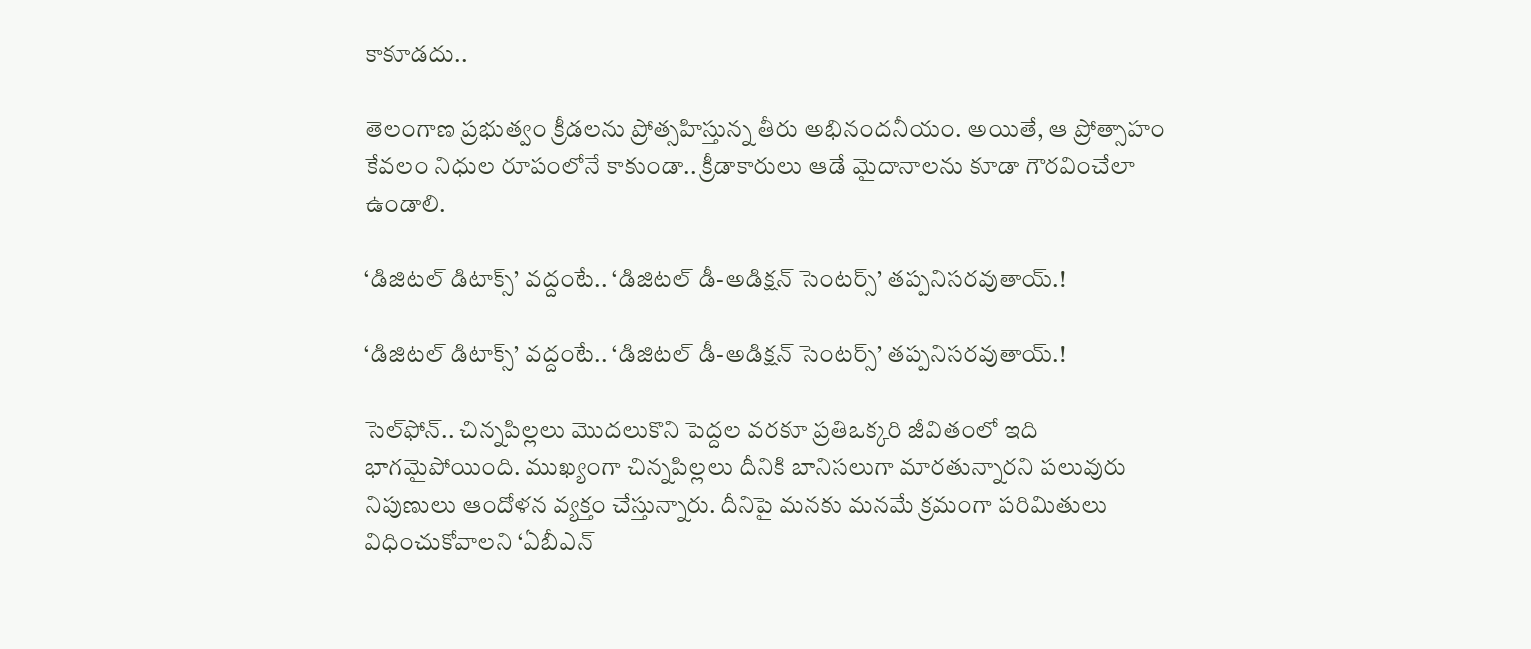కాకూడదు..

తెలంగాణ ప్రభుత్వం క్రీడలను ప్రోత్సహిస్తున్న తీరు అభినందనీయం. అయితే, ఆ ప్రోత్సాహం కేవలం నిధుల రూపంలోనే కాకుండా.. క్రీడాకారులు ఆడే మైదానాలను కూడా గౌరవించేలా ఉండాలి.

‘డిజిటల్ డిటాక్స్’ వద్దంటే.. ‘డిజిటల్‌ డీ-అడిక్షన్‌ సెంటర్స్‌’ తప్పనిసరవుతాయ్.!

‘డిజిటల్ డిటాక్స్’ వద్దంటే.. ‘డిజిటల్‌ డీ-అడిక్షన్‌ సెంటర్స్‌’ తప్పనిసరవుతాయ్.!

సెల్‌ఫోన్.. చిన్నపిల్లలు మొదలుకొని పెద్దల వరకూ ప్రతిఒక్కరి జీవితంలో ఇది భాగమైపోయింది. ముఖ్యంగా చిన్నపిల్లలు దీనికి బానిసలుగా మారతున్నారని పలువురు నిపుణులు ఆందోళన వ్యక్తం చేస్తున్నారు. దీనిపై మనకు మనమే క్రమంగా పరిమితులు విధించుకోవాలని ‘ఏబీఎన్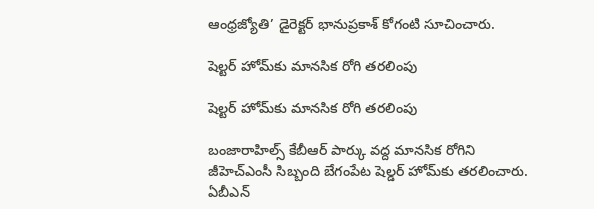ఆంధ్రజ్యోతి’ డైరెక్టర్ భానుప్రకాశ్ కోగంటి సూచించారు.

షెల్టర్‌ హోమ్‌కు మానసిక రోగి తరలింపు

షెల్టర్‌ హోమ్‌కు మానసిక రోగి తరలింపు

బంజారాహిల్స్‌ కేబీఆర్‌ పార్కు వద్ద మానసిక రోగిని జీహెచ్‌ఎంసీ సిబ్బంది బేగంపేట షెల్డర్‌ హోమ్‌కు తరలించారు. ఏబీఎన్‌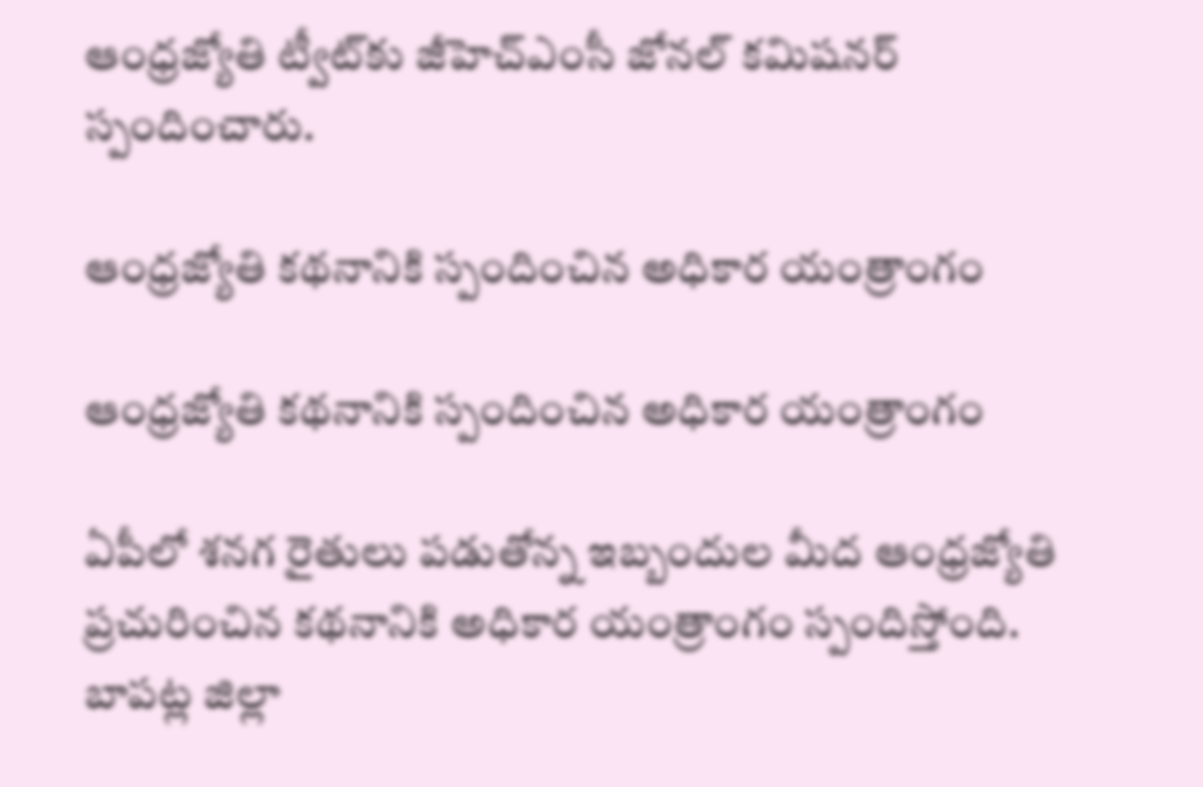ఆంధ్రజ్యోతి ట్వీట్‌కు జీహెచ్‌ఎంసీ జోనల్‌ కమిషనర్‌ స్పందించారు.

ఆంధ్రజ్యోతి కథనానికి స్పందించిన అధికార యంత్రాంగం

ఆంధ్రజ్యోతి కథనానికి స్పందించిన అధికార యంత్రాంగం

ఏపీలో శనగ రైతులు పడుతోన్న ఇబ్బందుల మీద ఆంధ్రజ్యోతి ప్రచురించిన కథనానికి అధికార యంత్రాంగం స్పందిస్తోంది. బాపట్ల జిల్లా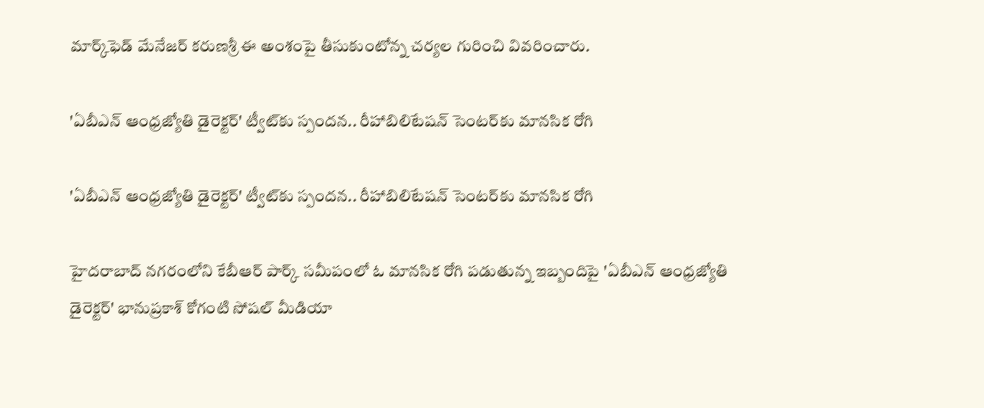మార్క్‌ఫెడ్ మేనేజర్ కరుణశ్రీ ఈ అంశంపై తీసుకుంటోన్న చర్యల గురించి వివరించారు.

'ఏబీఎన్ ఆంధ్రజ్యోతి డైరెక్టర్' ట్వీట్‌కు స్పందన.. రీహాబిలిటేషన్ సెంటర్‌కు మానసిక రోగి

'ఏబీఎన్ ఆంధ్రజ్యోతి డైరెక్టర్' ట్వీట్‌కు స్పందన.. రీహాబిలిటేషన్ సెంటర్‌కు మానసిక రోగి

హైదరాబాద్ నగరంలోని కేబీఆర్ పార్క్ సమీపంలో ఓ మానసిక రోగి పడుతున్న ఇబ్బందిపై 'ఏబీఎన్ ఆంధ్రజ్యోతి డైరెక్టర్' భానుప్రకాశ్ కోగంటి సోషల్ మీడియా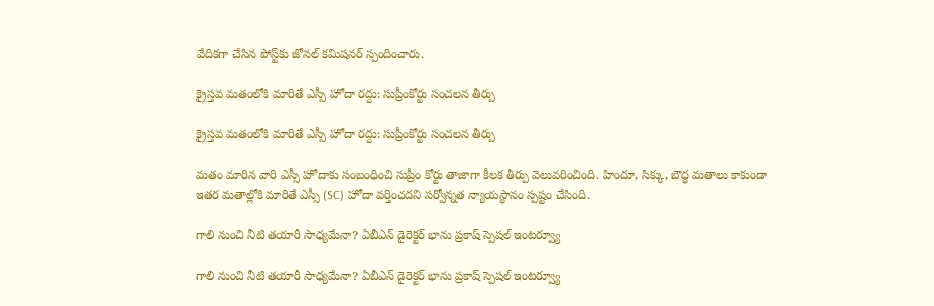వేదికగా చేసిన పోస్ట్‌కు జోనల్ కమిషనర్ స్పందించారు.

క్రైస్తవ మతంలోకి మారితే ఎస్సీ హోదా రద్దు: సుప్రీంకోర్టు సంచలన తీర్పు

క్రైస్తవ మతంలోకి మారితే ఎస్సీ హోదా రద్దు: సుప్రీంకోర్టు సంచలన తీర్పు

మతం మారిన వారి ఎస్సీ హోదాకు సంబంధించి సుప్రీం కోర్టు తాజాగా కీలక తీర్పు వెలువరించింది. హిందూ, సిక్కు, బౌద్ధ మతాలు కాకుండా ఇతర మతాల్లోకి మారితే ఎస్సీ (SC) హోదా వర్తించదని సర్వోన్నత న్యాయస్థానం స్పష్టం చేసింది.

గాలి నుంచి నీటి తయారీ సాధ్యమేనా? ఏబీఎన్ డైరెక్టర్ భాను ప్రకాష్ స్పెషల్ ఇంటర్వ్యూ

గాలి నుంచి నీటి తయారీ సాధ్యమేనా? ఏబీఎన్ డైరెక్టర్ భాను ప్రకాష్ స్పెషల్ ఇంటర్వ్యూ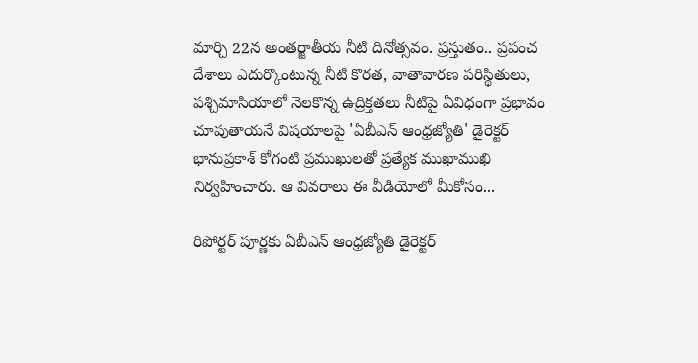మార్చి 22న అంతర్జాతీయ నీటి దినోత్సవం. ప్రస్తుతం.. ప్రపంచ దేశాలు ఎదుర్కొంటున్న నీటి కొరత, వాతావారణ పరిస్థితులు, పశ్చిమాసియాలో నెలకొన్న ఉద్రిక్తతలు నీటిపై ఏవిధంగా ప్రభావం చూపుతాయనే విషయాలపై 'ఏబీఎన్ ఆంధ్రజ్యోతి' డైరెక్టర్ భానుప్రకాశ్ కోగంటి ప్రముఖులతో ప్రత్యేక ముఖాముఖి నిర్వహించారు. ఆ వివరాలు ఈ వీడియోలో మీకోసం...

రిపోర్టర్ పూర్ణకు ఏబీఎన్ ఆంధ్రజ్యోతి డైరెక్టర్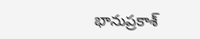భానుప్రకాశ్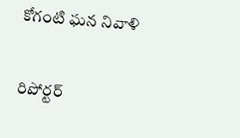కోగంటి ఘన నివాళి

రిపోర్టర్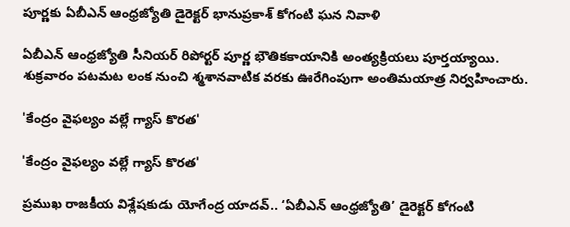పూర్ణకు ఏబీఎన్ ఆంధ్రజ్యోతి డైరెక్టర్ భానుప్రకాశ్ కోగంటి ఘన నివాళి

ఏబీఎన్ ఆంధ్రజ్యోతి సీనియర్ రిపోర్టర్ పూర్ణ భౌతికకాయానికి అంత్యక్రియలు పూర్తయ్యాయి. శుక్రవారం పటమట లంక నుంచి శ్మశానవాటిక వరకు ఊరేగింపుగా అంతిమయాత్ర నిర్వహించారు.

'కేంద్రం వైఫల్యం వల్లే గ్యాస్ కొరత'

'కేంద్రం వైఫల్యం వల్లే గ్యాస్ కొరత'

ప్రముఖ రాజకీయ విశ్లేషకుడు యోగేంద్ర యాదవ్‌.. ‘ఏబీఎన్‌ ఆంధ్రజ్యోతి’ డైరెక్టర్‌ కోగంటి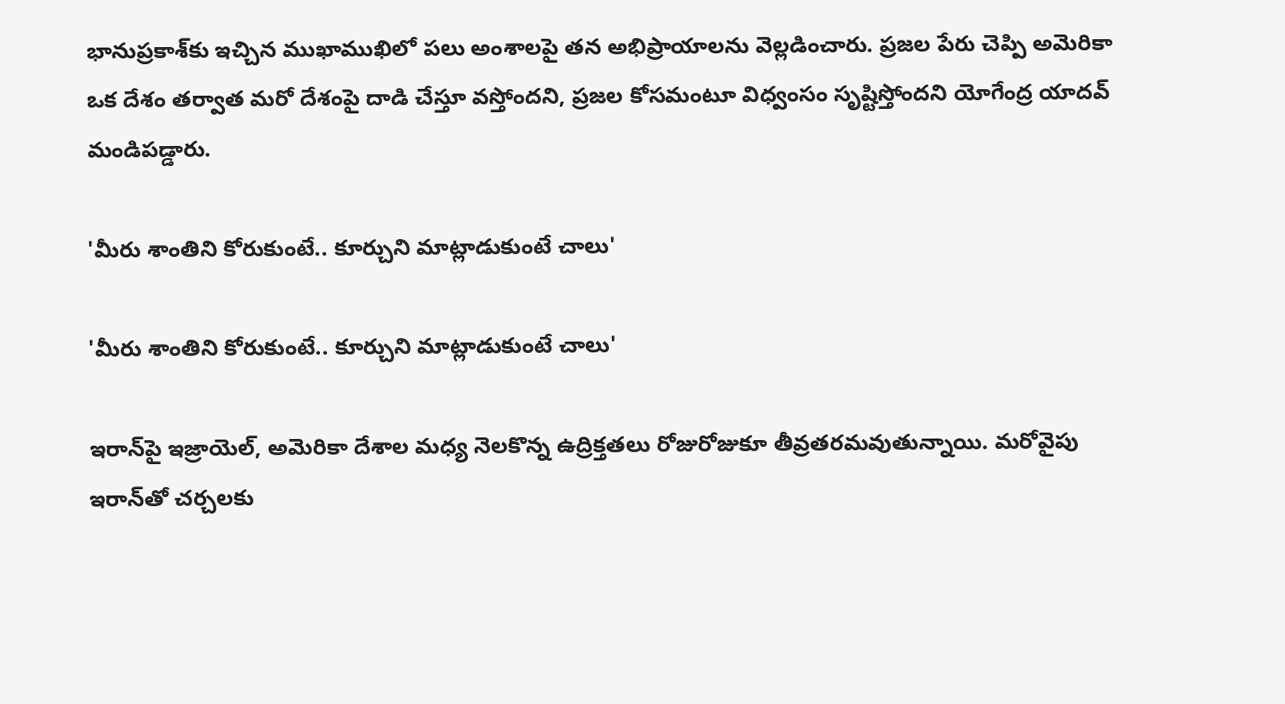భానుప్రకాశ్‌కు ఇచ్చిన ముఖాముఖిలో పలు అంశాలపై తన అభిప్రాయాలను వెల్లడించారు. ప్రజల పేరు చెప్పి అమెరికా ఒక దేశం తర్వాత మరో దేశంపై దాడి చేస్తూ వస్తోందని, ప్రజల కోసమంటూ విధ్వంసం సృష్టిస్తోందని యోగేంద్ర యాదవ్‌ మండిపడ్డారు.

'మీరు శాంతిని కోరుకుంటే.. కూర్చుని మాట్లాడుకుంటే చాలు'

'మీరు శాంతిని కోరుకుంటే.. కూర్చుని మాట్లాడుకుంటే చాలు'

ఇరాన్‌పై ఇజ్రాయెల్, అమెరికా దేశాల మధ్య నెలకొన్న ఉద్రిక్తతలు రోజురోజుకూ తీవ్రతరమవుతున్నాయి. మరోవైపు ఇరాన్‌తో చర్చలకు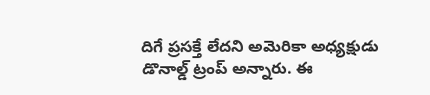దిగే ప్రసక్తే లేదని అమెరికా అధ్యక్షుడు డొనాల్డ్ ట్రంప్ అన్నారు. ఈ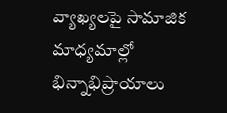వ్యాఖ్యలపై సామాజిక మాధ్యమాల్లో భిన్నాభిప్రాయాలు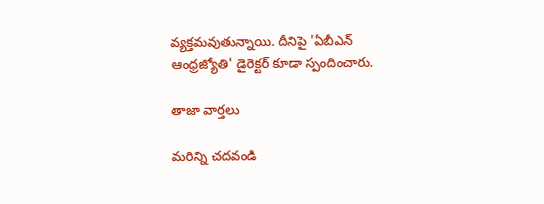వ్యక్తమవుతున్నాయి. దీనిపై 'ఏబీఎన్ ఆంధ్రజ్యోతి' డైరెక్టర్ కూడా స్పందించారు.

తాజా వార్తలు

మరిన్ని చదవండి